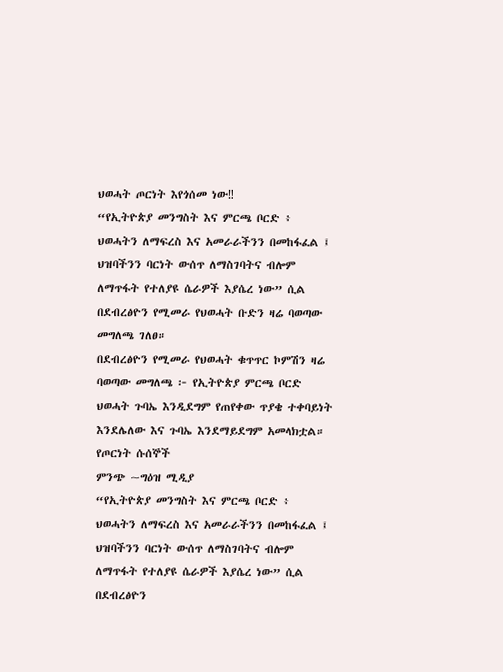ህወሓት ጦርነት እየጎሰመ ነው‼
“የኢትዮጵያ መንግስት እና ምርጫ ቦርድ ፥ ህወሓትን ለማፍረስ እና አመራራችንን በመከፋፈል ፤ ህዝባችንን ባርነት ውሰጥ ለማስገባትና ብሎም ለማጥፋት የተለያዩ ሴራዎች እያሴረ ነው” ሲል በደብረፅዮን የሚመራ የህወሓት ቡድን ዛሬ ባወጣው መግለጫ ገለፀ።
በደብረፅዮን የሚመራ የህወሓት ቁጥጥር ኮምሽን ዛሬ ባወጣው መግለጫ ፦ የኢትዮጵያ ምርጫ ቦርድ ህወሓት ጉባኤ እንዲደግም የጠየቀው ጥያቄ ተቀባይነት እንደሌለው እና ጉባኤ እንደማይደግም አመላክቷል።
የጦርነት ሱሰኞች
ምንጭ ~ግዕዝ ሚዲያ
“የኢትዮጵያ መንግስት እና ምርጫ ቦርድ ፥ ህወሓትን ለማፍረስ እና አመራራችንን በመከፋፈል ፤ ህዝባችንን ባርነት ውሰጥ ለማስገባትና ብሎም ለማጥፋት የተለያዩ ሴራዎች እያሴረ ነው” ሲል በደብረፅዮን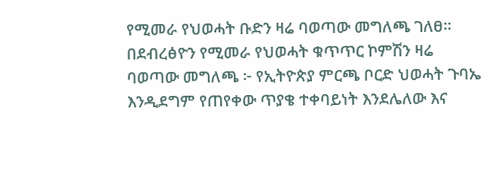የሚመራ የህወሓት ቡድን ዛሬ ባወጣው መግለጫ ገለፀ።
በደብረፅዮን የሚመራ የህወሓት ቁጥጥር ኮምሽን ዛሬ ባወጣው መግለጫ ፦ የኢትዮጵያ ምርጫ ቦርድ ህወሓት ጉባኤ እንዲደግም የጠየቀው ጥያቄ ተቀባይነት እንደሌለው እና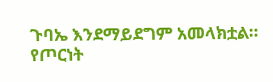ጉባኤ እንደማይደግም አመላክቷል።
የጦርነት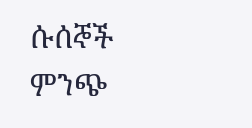ሱሰኞች
ምንጭ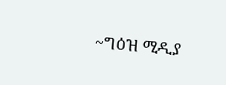~ግዕዝ ሚዲያ